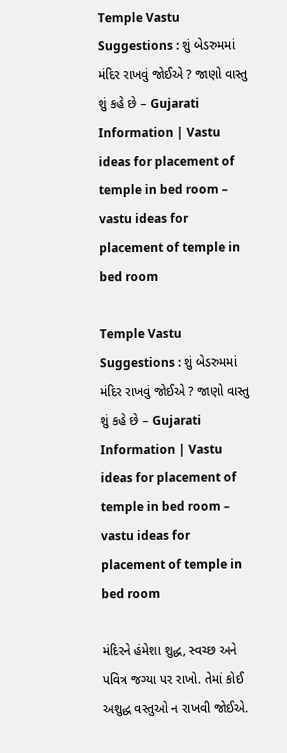Temple Vastu Suggestions : શું બેડરુમમાં મંદિર રાખવું જોઈએ ? જાણો વાસ્તુ શું કહે છે – Gujarati Information | Vastu ideas for placement of temple in bed room – vastu ideas for placement of temple in bed room

Temple Vastu Suggestions : શું બેડરુમમાં મંદિર રાખવું જોઈએ ? જાણો વાસ્તુ શું કહે છે – Gujarati Information | Vastu ideas for placement of temple in bed room – vastu ideas for placement of temple in bed room

મંદિરને હંમેશા શુદ્ધ, સ્વચ્છ અને પવિત્ર જગ્યા પર રાખો. તેમાં કોઈ અશુદ્ધ વસ્તુઓ ન રાખવી જોઈએ.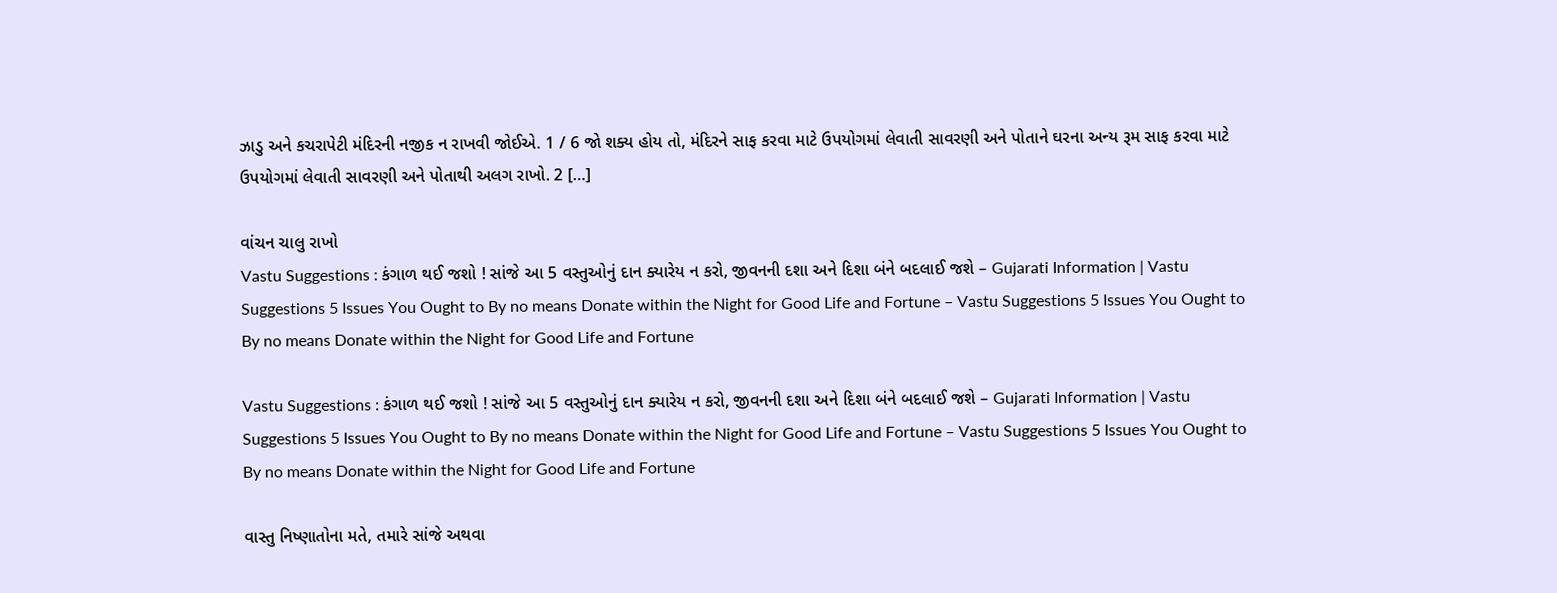ઝાડુ અને કચરાપેટી મંદિરની નજીક ન રાખવી જોઈએ. 1 / 6 જો શક્ય હોય તો, મંદિરને સાફ કરવા માટે ઉપયોગમાં લેવાતી સાવરણી અને પોતાને ઘરના અન્ય રૂમ સાફ કરવા માટે ઉપયોગમાં લેવાતી સાવરણી અને પોતાથી અલગ રાખો. 2 […]

વાંચન ચાલુ રાખો
Vastu Suggestions : કંગાળ થઈ જશો ! સાંજે આ 5 વસ્તુઓનું દાન ક્યારેય ન કરો, જીવનની દશા અને દિશા બંને બદલાઈ જશે – Gujarati Information | Vastu Suggestions 5 Issues You Ought to By no means Donate within the Night for Good Life and Fortune – Vastu Suggestions 5 Issues You Ought to By no means Donate within the Night for Good Life and Fortune

Vastu Suggestions : કંગાળ થઈ જશો ! સાંજે આ 5 વસ્તુઓનું દાન ક્યારેય ન કરો, જીવનની દશા અને દિશા બંને બદલાઈ જશે – Gujarati Information | Vastu Suggestions 5 Issues You Ought to By no means Donate within the Night for Good Life and Fortune – Vastu Suggestions 5 Issues You Ought to By no means Donate within the Night for Good Life and Fortune

વાસ્તુ નિષ્ણાતોના મતે, તમારે સાંજે અથવા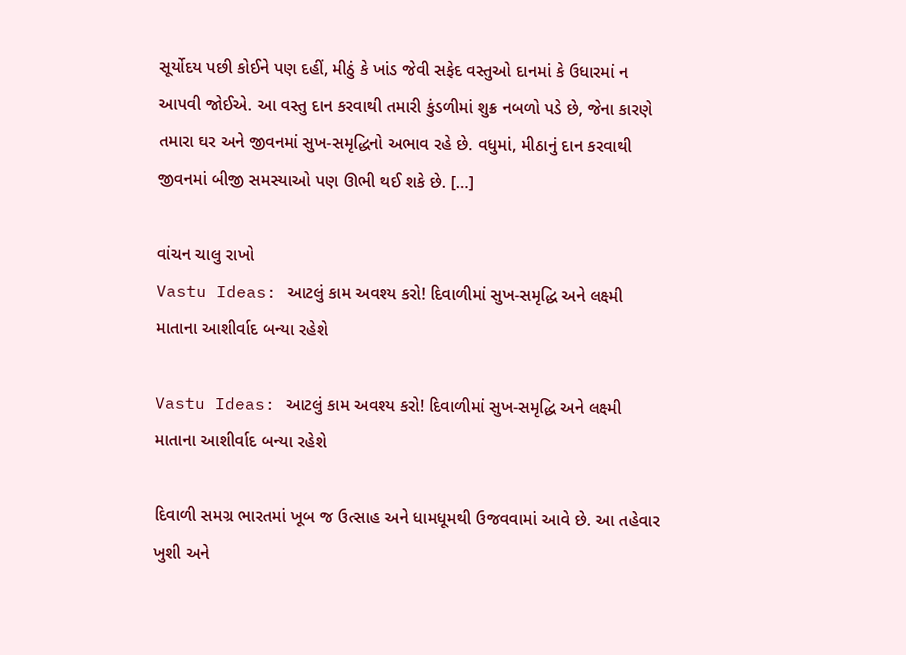સૂર્યોદય પછી કોઈને પણ દહીં, મીઠું કે ખાંડ જેવી સફેદ વસ્તુઓ દાનમાં કે ઉધારમાં ન આપવી જોઈએ. આ વસ્તુ દાન કરવાથી તમારી કુંડળીમાં શુક્ર નબળો પડે છે, જેના કારણે તમારા ઘર અને જીવનમાં સુખ-સમૃદ્ધિનો અભાવ રહે છે. વધુમાં, મીઠાનું દાન કરવાથી જીવનમાં બીજી સમસ્યાઓ પણ ઊભી થઈ શકે છે. […]

વાંચન ચાલુ રાખો
Vastu Ideas: આટલું કામ અવશ્ય કરો! દિવાળીમાં સુખ-સમૃદ્ધિ અને લક્ષ્મી માતાના આશીર્વાદ બન્યા રહેશે

Vastu Ideas: આટલું કામ અવશ્ય કરો! દિવાળીમાં સુખ-સમૃદ્ધિ અને લક્ષ્મી માતાના આશીર્વાદ બન્યા રહેશે

દિવાળી સમગ્ર ભારતમાં ખૂબ જ ઉત્સાહ અને ધામધૂમથી ઉજવવામાં આવે છે. આ તહેવાર ખુશી અને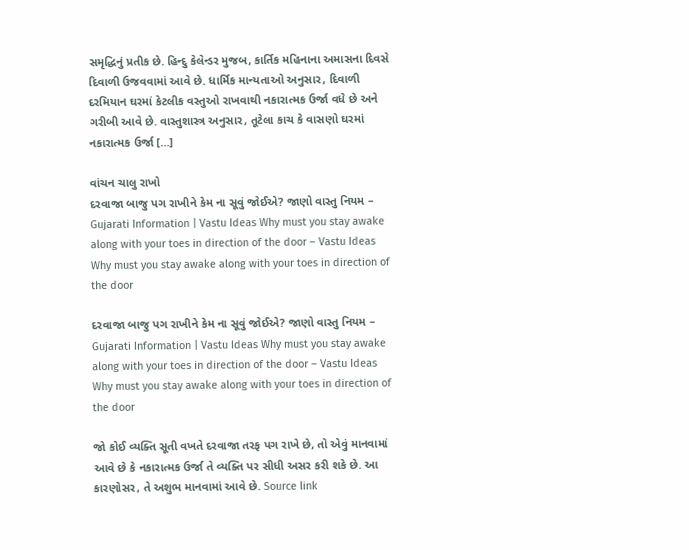સમૃદ્ધિનું પ્રતીક છે. હિન્દુ કેલેન્ડર મુજબ, કાર્તિક મહિનાના અમાસના દિવસે દિવાળી ઉજવવામાં આવે છે. ધાર્મિક માન્યતાઓ અનુસાર, દિવાળી દરમિયાન ઘરમાં કેટલીક વસ્તુઓ રાખવાથી નકારાત્મક ઉર્જા વધે છે અને ગરીબી આવે છે. વાસ્તુશાસ્ત્ર અનુસાર, તૂટેલા કાચ કે વાસણો ઘરમાં નકારાત્મક ઉર્જા […]

વાંચન ચાલુ રાખો
દરવાજા બાજુ પગ રાખીને કેમ ના સૂવું જોઈએ? જાણો વાસ્તુ નિયમ – Gujarati Information | Vastu Ideas Why must you stay awake along with your toes in direction of the door – Vastu Ideas Why must you stay awake along with your toes in direction of the door

દરવાજા બાજુ પગ રાખીને કેમ ના સૂવું જોઈએ? જાણો વાસ્તુ નિયમ – Gujarati Information | Vastu Ideas Why must you stay awake along with your toes in direction of the door – Vastu Ideas Why must you stay awake along with your toes in direction of the door

જો કોઈ વ્યક્તિ સૂતી વખતે દરવાજા તરફ પગ રાખે છે, તો એવું માનવામાં આવે છે કે નકારાત્મક ઉર્જા તે વ્યક્તિ પર સીધી અસર કરી શકે છે. આ કારણોસર, તે અશુભ માનવામાં આવે છે. Source link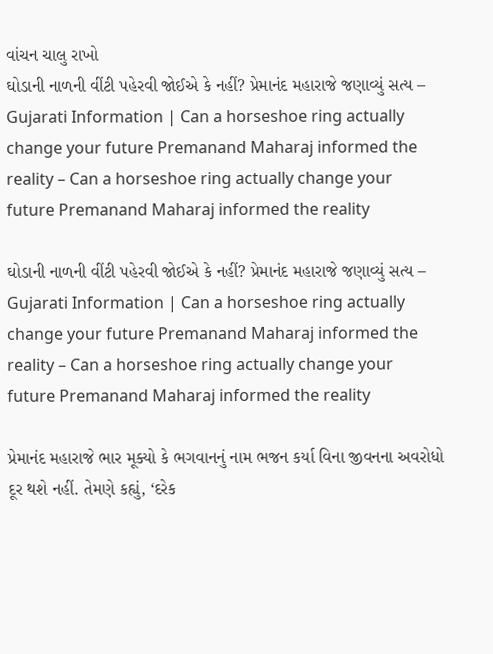વાંચન ચાલુ રાખો
ઘોડાની નાળની વીંટી પહેરવી જોઈએ કે નહીં? પ્રેમાનંદ મહારાજે જણાવ્યું સત્ય – Gujarati Information | Can a horseshoe ring actually change your future Premanand Maharaj informed the reality – Can a horseshoe ring actually change your future Premanand Maharaj informed the reality

ઘોડાની નાળની વીંટી પહેરવી જોઈએ કે નહીં? પ્રેમાનંદ મહારાજે જણાવ્યું સત્ય – Gujarati Information | Can a horseshoe ring actually change your future Premanand Maharaj informed the reality – Can a horseshoe ring actually change your future Premanand Maharaj informed the reality

પ્રેમાનંદ મહારાજે ભાર મૂક્યો કે ભગવાનનું નામ ભજન કર્યા વિના જીવનના અવરોધો દૂર થશે નહીં. તેમણે કહ્યું, ‘દરેક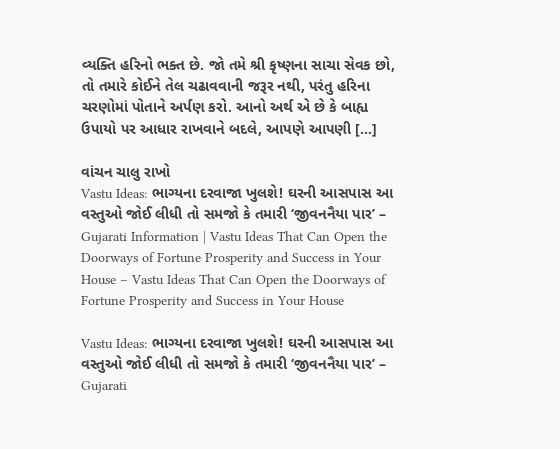વ્યક્તિ હરિનો ભક્ત છે. જો તમે શ્રી કૃષ્ણના સાચા સેવક છો, તો તમારે કોઈને તેલ ચઢાવવાની જરૂર નથી, પરંતુ હરિના ચરણોમાં પોતાને અર્પણ કરો. આનો અર્થ એ છે કે બાહ્ય ઉપાયો પર આધાર રાખવાને બદલે, આપણે આપણી […]

વાંચન ચાલુ રાખો
Vastu Ideas: ભાગ્યના દરવાજા ખુલશે! ઘરની આસપાસ આ વસ્તુઓ જોઈ લીધી તો સમજો કે તમારી ‘જીવનનૈયા પાર’ – Gujarati Information | Vastu Ideas That Can Open the Doorways of Fortune Prosperity and Success in Your House – Vastu Ideas That Can Open the Doorways of Fortune Prosperity and Success in Your House

Vastu Ideas: ભાગ્યના દરવાજા ખુલશે! ઘરની આસપાસ આ વસ્તુઓ જોઈ લીધી તો સમજો કે તમારી ‘જીવનનૈયા પાર’ – Gujarati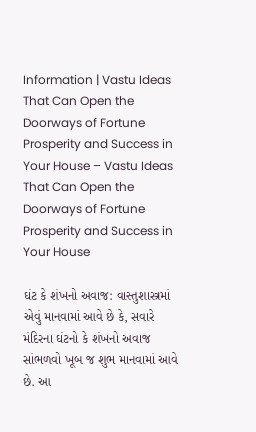Information | Vastu Ideas That Can Open the Doorways of Fortune Prosperity and Success in Your House – Vastu Ideas That Can Open the Doorways of Fortune Prosperity and Success in Your House

ઘંટ કે શંખનો અવાજ: વાસ્તુશાસ્ત્રમાં એવું માનવામાં આવે છે કે, સવારે મંદિરના ઘંટનો કે શંખનો અવાજ સાંભળવો ખૂબ જ શુભ માનવામાં આવે છે. આ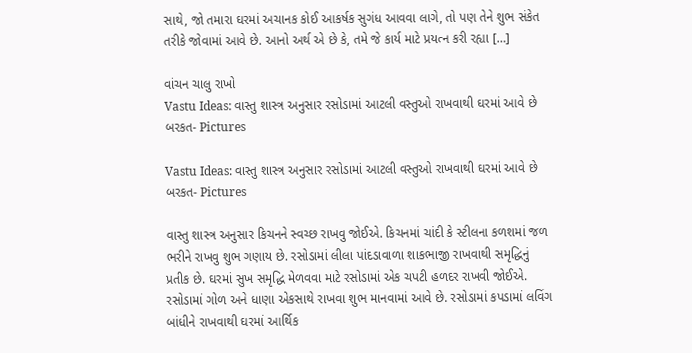સાથે, જો તમારા ઘરમાં અચાનક કોઈ આકર્ષક સુગંધ આવવા લાગે, તો પણ તેને શુભ સંકેત તરીકે જોવામાં આવે છે. આનો અર્થ એ છે કે, તમે જે કાર્ય માટે પ્રયત્ન કરી રહ્યા […]

વાંચન ચાલુ રાખો
Vastu Ideas: વાસ્તુ શાસ્ત્ર અનુસાર રસોડામાં આટલી વસ્તુઓ રાખવાથી ઘરમાં આવે છે બરકત- Pictures

Vastu Ideas: વાસ્તુ શાસ્ત્ર અનુસાર રસોડામાં આટલી વસ્તુઓ રાખવાથી ઘરમાં આવે છે બરકત- Pictures

વાસ્તુ શાસ્ત્ર અનુસાર કિચનને સ્વચ્છ રાખવુ જોઈએ. કિચનમાં ચાંદી કે સ્ટીલના કળશમાં જળ ભરીને રાખવુ શુભ ગણાય છે. રસોડામાં લીલા પાંદડાવાળા શાકભાજી રાખવાથી સમૃદ્ધિનું પ્રતીક છે. ઘરમાં સુખ સમૃદ્ધિ મેળવવા માટે રસોડામાં એક ચપટી હળદર રાખવી જોઈએ. રસોડામાં ગોળ અને ધાણા એકસાથે રાખવા શુભ માનવામાં આવે છે. રસોડામાં કપડામાં લવિંગ બાંધીને રાખવાથી ઘરમાં આર્થિક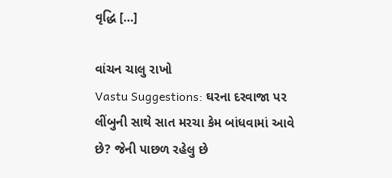વૃદ્ધિ […]

વાંચન ચાલુ રાખો
Vastu Suggestions: ઘરના દરવાજા પર લીંબુની સાથે સાત મરચા કેમ બાંધવામાં આવે છે? જેની પાછળ રહેલુ છે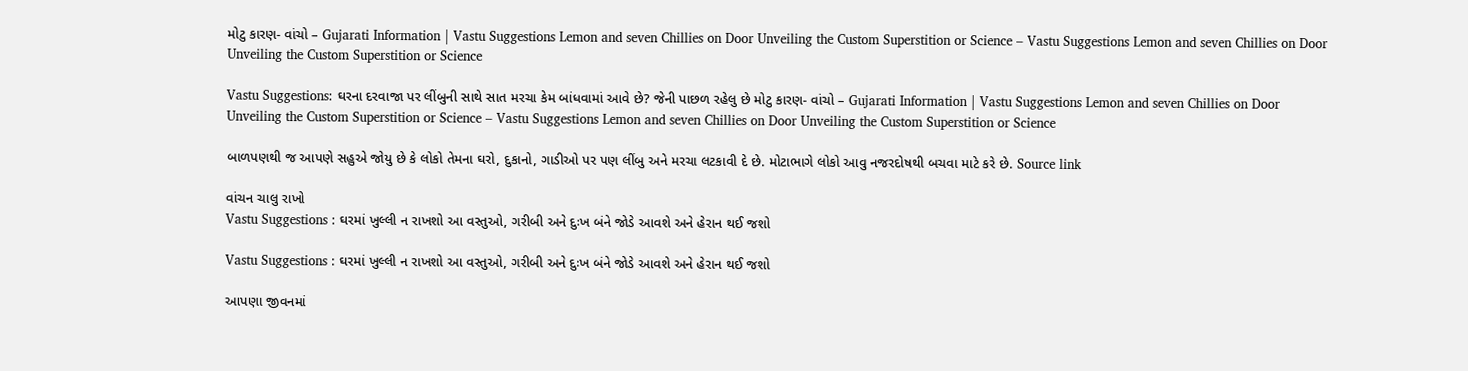મોટુ કારણ- વાંચો – Gujarati Information | Vastu Suggestions Lemon and seven Chillies on Door Unveiling the Custom Superstition or Science – Vastu Suggestions Lemon and seven Chillies on Door Unveiling the Custom Superstition or Science

Vastu Suggestions: ઘરના દરવાજા પર લીંબુની સાથે સાત મરચા કેમ બાંધવામાં આવે છે? જેની પાછળ રહેલુ છે મોટુ કારણ- વાંચો – Gujarati Information | Vastu Suggestions Lemon and seven Chillies on Door Unveiling the Custom Superstition or Science – Vastu Suggestions Lemon and seven Chillies on Door Unveiling the Custom Superstition or Science

બાળપણથી જ આપણે સહુએ જોયુ છે કે લોકો તેમના ઘરો, દુકાનો, ગાડીઓ પર પણ લીંબુ અને મરચા લટકાવી દે છે. મોટાભાગે લોકો આવુ નજરદોષથી બચવા માટે કરે છે. Source link

વાંચન ચાલુ રાખો
Vastu Suggestions : ઘરમાં ખુલ્લી ન રાખશો આ વસ્તુઓ, ગરીબી અને દુઃખ બંને જોડે આવશે અને હેરાન થઈ જશો

Vastu Suggestions : ઘરમાં ખુલ્લી ન રાખશો આ વસ્તુઓ, ગરીબી અને દુઃખ બંને જોડે આવશે અને હેરાન થઈ જશો

આપણા જીવનમાં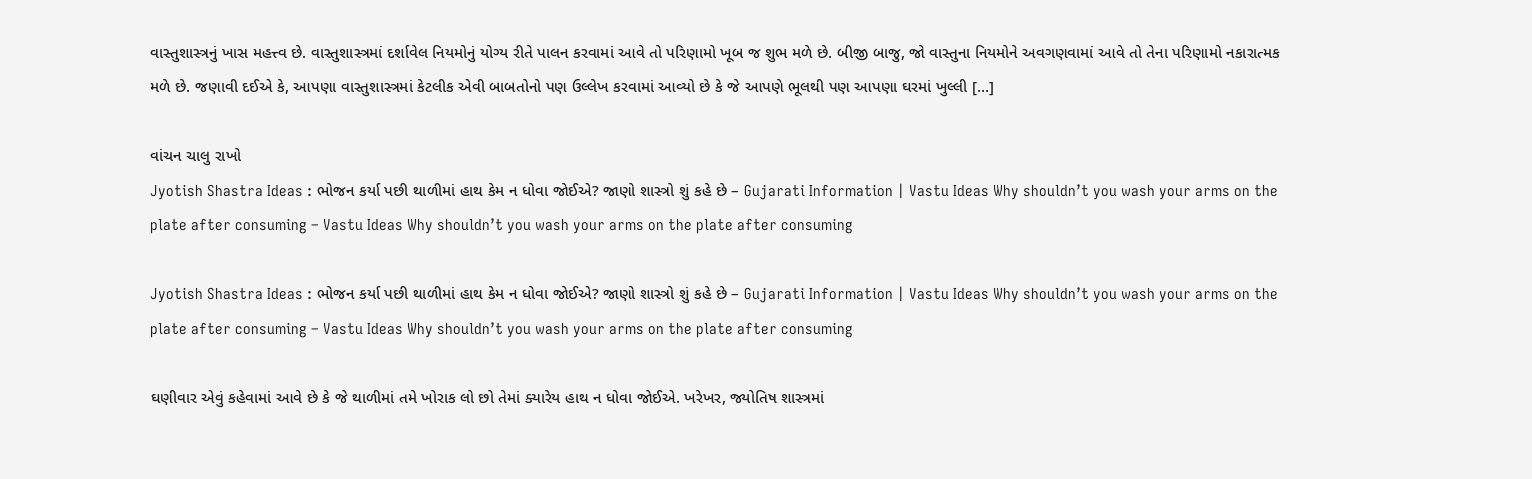વાસ્તુશાસ્ત્રનું ખાસ મહત્ત્વ છે. વાસ્તુશાસ્ત્રમાં દર્શાવેલ નિયમોનું યોગ્ય રીતે પાલન કરવામાં આવે તો પરિણામો ખૂબ જ શુભ મળે છે. બીજી બાજુ, જો વાસ્તુના નિયમોને અવગણવામાં આવે તો તેના પરિણામો નકારાત્મક મળે છે. જણાવી દઈએ કે, આપણા વાસ્તુશાસ્ત્રમાં કેટલીક એવી બાબતોનો પણ ઉલ્લેખ કરવામાં આવ્યો છે કે જે આપણે ભૂલથી પણ આપણા ઘરમાં ખુલ્લી […]

વાંચન ચાલુ રાખો
Jyotish Shastra Ideas : ભોજન કર્યા પછી થાળીમાં હાથ કેમ ન ધોવા જોઈએ? જાણો શાસ્ત્રો શું કહે છે – Gujarati Information | Vastu Ideas Why shouldn’t you wash your arms on the plate after consuming – Vastu Ideas Why shouldn’t you wash your arms on the plate after consuming

Jyotish Shastra Ideas : ભોજન કર્યા પછી થાળીમાં હાથ કેમ ન ધોવા જોઈએ? જાણો શાસ્ત્રો શું કહે છે – Gujarati Information | Vastu Ideas Why shouldn’t you wash your arms on the plate after consuming – Vastu Ideas Why shouldn’t you wash your arms on the plate after consuming

ઘણીવાર એવું કહેવામાં આવે છે કે જે થાળીમાં તમે ખોરાક લો છો તેમાં ક્યારેય હાથ ન ધોવા જોઈએ. ખરેખર, જ્યોતિષ શાસ્ત્રમાં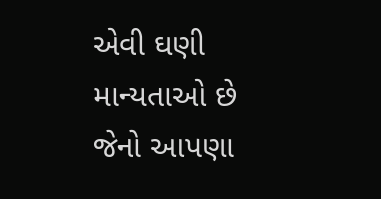એવી ઘણી માન્યતાઓ છે જેનો આપણા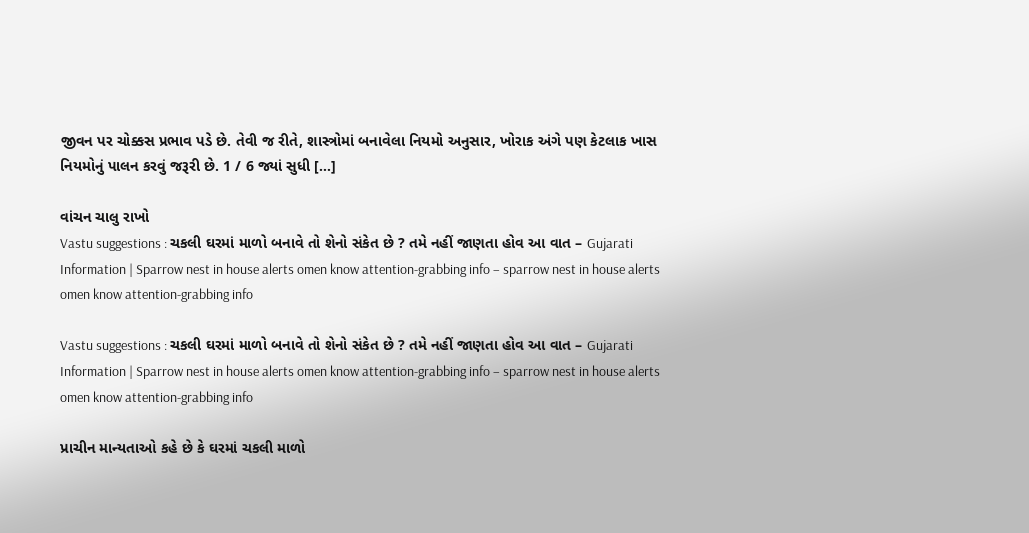જીવન પર ચોક્કસ પ્રભાવ પડે છે. તેવી જ રીતે, શાસ્ત્રોમાં બનાવેલા નિયમો અનુસાર, ખોરાક અંગે પણ કેટલાક ખાસ નિયમોનું પાલન કરવું જરૂરી છે. 1 / 6 જ્યાં સુધી […]

વાંચન ચાલુ રાખો
Vastu suggestions : ચકલી ઘરમાં માળો બનાવે તો શેનો સંકેત છે ? તમે નહીં જાણતા હોવ આ વાત – Gujarati Information | Sparrow nest in house alerts omen know attention-grabbing info – sparrow nest in house alerts omen know attention-grabbing info

Vastu suggestions : ચકલી ઘરમાં માળો બનાવે તો શેનો સંકેત છે ? તમે નહીં જાણતા હોવ આ વાત – Gujarati Information | Sparrow nest in house alerts omen know attention-grabbing info – sparrow nest in house alerts omen know attention-grabbing info

પ્રાચીન માન્યતાઓ કહે છે કે ઘરમાં ચકલી માળો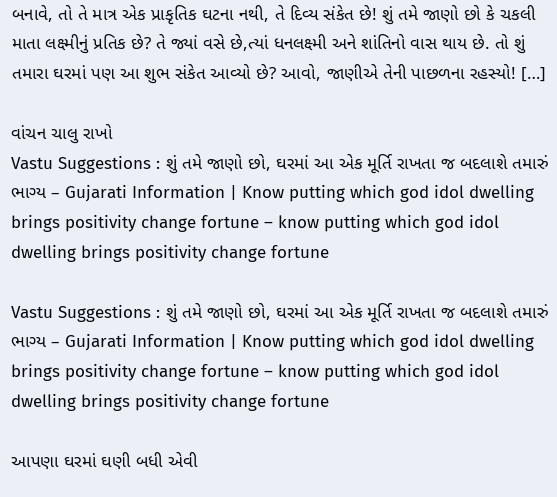બનાવે, તો તે માત્ર એક પ્રાકૃતિક ઘટના નથી, તે દિવ્ય સંકેત છે! શું તમે જાણો છો કે ચકલી માતા લક્ષ્મીનું પ્રતિક છે? તે જ્યાં વસે છે,ત્યાં ધનલક્ષ્મી અને શાંતિનો વાસ થાય છે. તો શું તમારા ઘરમાં પણ આ શુભ સંકેત આવ્યો છે? આવો, જાણીએ તેની પાછળના રહસ્યો! […]

વાંચન ચાલુ રાખો
Vastu Suggestions : શું તમે જાણો છો, ઘરમાં આ એક મૂર્તિ રાખતા જ બદલાશે તમારું ભાગ્ય – Gujarati Information | Know putting which god idol dwelling brings positivity change fortune – know putting which god idol dwelling brings positivity change fortune

Vastu Suggestions : શું તમે જાણો છો, ઘરમાં આ એક મૂર્તિ રાખતા જ બદલાશે તમારું ભાગ્ય – Gujarati Information | Know putting which god idol dwelling brings positivity change fortune – know putting which god idol dwelling brings positivity change fortune

આપણા ઘરમાં ઘણી બધી એવી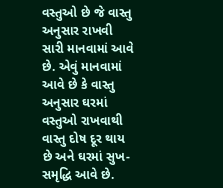વસ્તુઓ છે જે વાસ્તુ અનુસાર રાખવી સારી માનવામાં આવે છે. એવું માનવામાં આવે છે કે વાસ્તુ અનુસાર ઘરમાં વસ્તુઓ રાખવાથી વાસ્તુ દોષ દૂર થાય છે અને ઘરમાં સુખ-સમૃદ્ધિ આવે છે.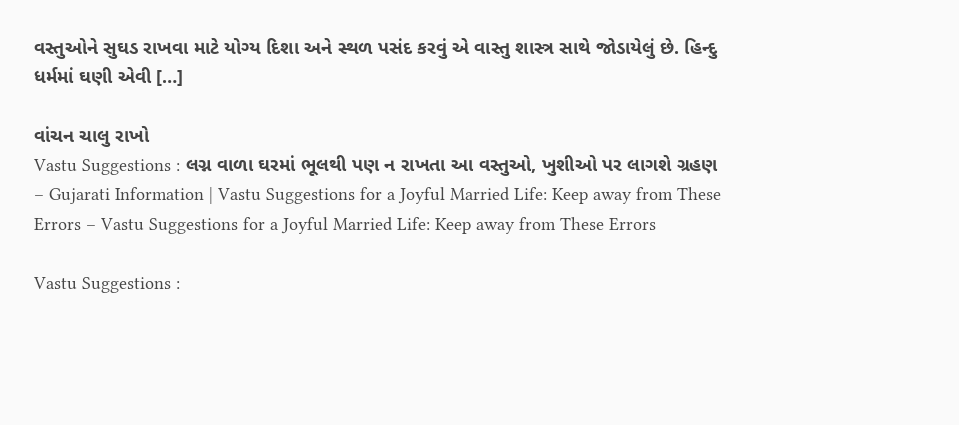વસ્તુઓને સુઘડ રાખવા માટે યોગ્ય દિશા અને સ્થળ પસંદ કરવું એ વાસ્તુ શાસ્ત્ર સાથે જોડાયેલું છે. હિન્દુ ધર્મમાં ઘણી એવી […]

વાંચન ચાલુ રાખો
Vastu Suggestions : લગ્ન વાળા ઘરમાં ભૂલથી પણ ન રાખતા આ વસ્તુઓ, ખુશીઓ પર લાગશે ગ્રહણ – Gujarati Information | Vastu Suggestions for a Joyful Married Life: Keep away from These Errors – Vastu Suggestions for a Joyful Married Life: Keep away from These Errors

Vastu Suggestions :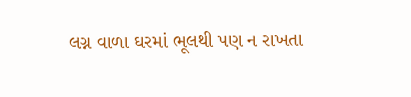લગ્ન વાળા ઘરમાં ભૂલથી પણ ન રાખતા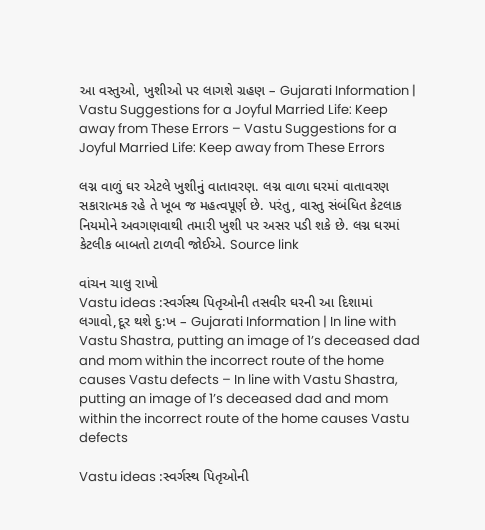આ વસ્તુઓ, ખુશીઓ પર લાગશે ગ્રહણ – Gujarati Information | Vastu Suggestions for a Joyful Married Life: Keep away from These Errors – Vastu Suggestions for a Joyful Married Life: Keep away from These Errors

લગ્ન વાળું ઘર એટલે ખુશીનું વાતાવરણ. લગ્ન વાળા ઘરમાં વાતાવરણ સકારાત્મક રહે તે ખૂબ જ મહત્વપૂર્ણ છે. પરંતુ, વાસ્તુ સંબંધિત કેટલાક નિયમોને અવગણવાથી તમારી ખુશી પર અસર પડી શકે છે. લગ્ન ઘરમાં કેટલીક બાબતો ટાળવી જોઈએ. Source link

વાંચન ચાલુ રાખો
Vastu ideas :સ્વર્ગસ્થ પિતૃઓની તસવીર ઘરની આ દિશામાં લગાવો,દૂર થશે દુ:ખ – Gujarati Information | In line with Vastu Shastra, putting an image of 1’s deceased dad and mom within the incorrect route of the home causes Vastu defects – In line with Vastu Shastra, putting an image of 1’s deceased dad and mom within the incorrect route of the home causes Vastu defects

Vastu ideas :સ્વર્ગસ્થ પિતૃઓની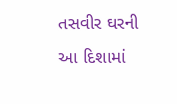તસવીર ઘરની આ દિશામાં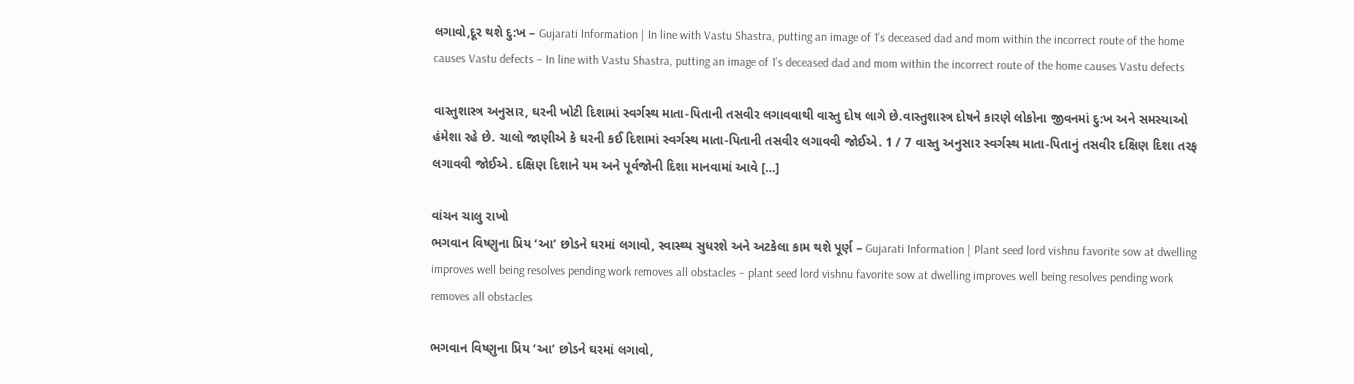લગાવો,દૂર થશે દુ:ખ – Gujarati Information | In line with Vastu Shastra, putting an image of 1’s deceased dad and mom within the incorrect route of the home causes Vastu defects – In line with Vastu Shastra, putting an image of 1’s deceased dad and mom within the incorrect route of the home causes Vastu defects

વાસ્તુશાસ્ત્ર અનુસાર, ઘરની ખોટી દિશામાં સ્વર્ગસ્થ માતા-પિતાની તસવીર લગાવવાથી વાસ્તુ દોષ લાગે છે.વાસ્તુશાસ્ત્ર દોષને કારણે લોકોના જીવનમાં દુ:ખ અને સમસ્યાઓ હંમેશા રહે છે. ચાલો જાણીએ કે ઘરની કઈ દિશામાં સ્વર્ગસ્થ માતા-પિતાની તસવીર લગાવવી જોઈએ. 1 / 7 વાસ્તુ અનુસાર સ્વર્ગસ્થ માતા-પિતાનું તસવીર દક્ષિણ દિશા તરફ લગાવવી જોઈએ. દક્ષિણ દિશાને યમ અને પૂર્વજોની દિશા માનવામાં આવે […]

વાંચન ચાલુ રાખો
ભગવાન વિષ્ણુના પ્રિય ‘આ’ છોડને ઘરમાં લગાવો, સ્વાસ્થ્ય સુધરશે અને અટકેલા કામ થશે પૂર્ણ – Gujarati Information | Plant seed lord vishnu favorite sow at dwelling improves well being resolves pending work removes all obstacles – plant seed lord vishnu favorite sow at dwelling improves well being resolves pending work removes all obstacles

ભગવાન વિષ્ણુના પ્રિય ‘આ’ છોડને ઘરમાં લગાવો,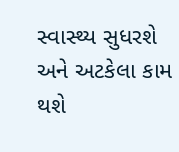સ્વાસ્થ્ય સુધરશે અને અટકેલા કામ થશે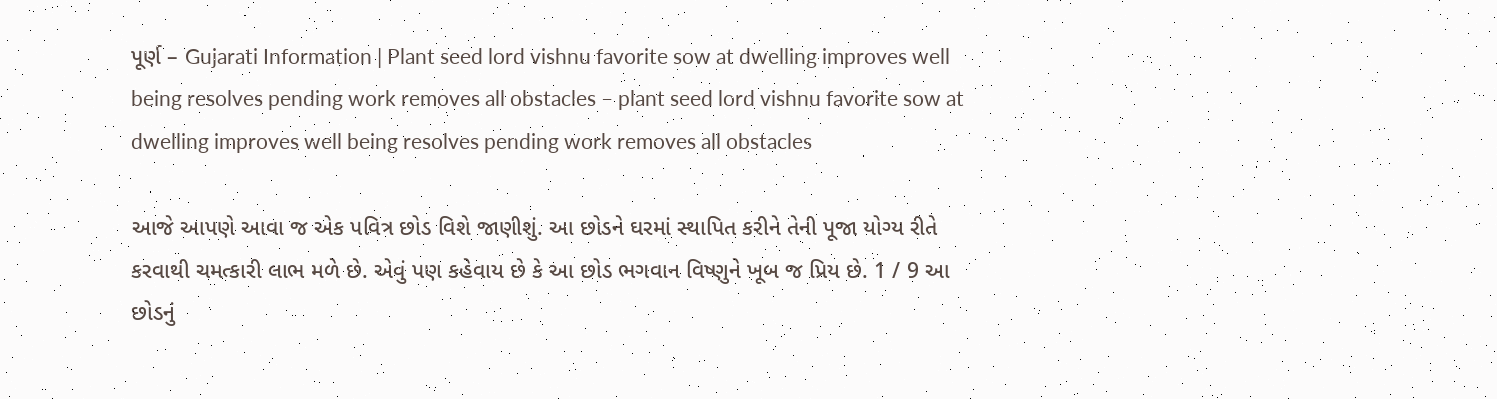પૂર્ણ – Gujarati Information | Plant seed lord vishnu favorite sow at dwelling improves well being resolves pending work removes all obstacles – plant seed lord vishnu favorite sow at dwelling improves well being resolves pending work removes all obstacles

આજે આપણે આવા જ એક પવિત્ર છોડ વિશે જાણીશું. આ છોડને ઘરમાં સ્થાપિત કરીને તેની પૂજા યોગ્ય રીતે કરવાથી ચમત્કારી લાભ મળે છે. એવું પણ કહેવાય છે કે આ છોડ ભગવાન વિષ્ણુને ખૂબ જ પ્રિય છે. 1 / 9 આ છોડનું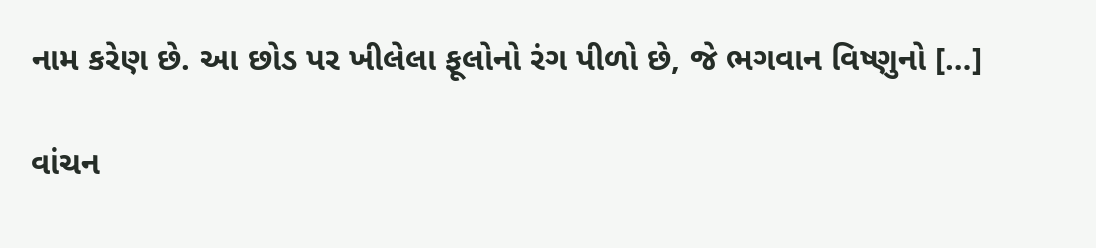નામ કરેણ છે. આ છોડ પર ખીલેલા ફૂલોનો રંગ પીળો છે, જે ભગવાન વિષ્ણુનો […]

વાંચન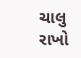ચાલુ રાખો